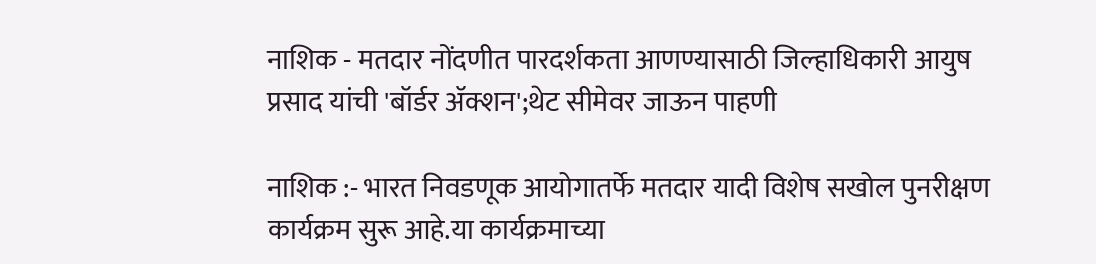नाशिक - मतदार नोंदणीत पारदर्शकता आणण्यासाठी जिल्हाधिकारी आयुष प्रसाद यांची 'बॉर्डर ॲक्शन';थेट सीमेवर जाऊन पाहणी

नाशिक :- भारत निवडणूक आयोगातर्फे मतदार यादी विशेष सखोल पुनरीक्षण कार्यक्रम सुरू आहे.या कार्यक्रमाच्या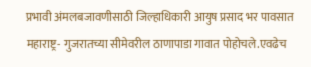प्रभावी अंमलबजावणीसाठी जिल्हाधिकारी आयुष प्रसाद भर पावसात महाराष्ट्र- गुजरातच्या सीमेवरील ठाणापाडा गावात पोहोचले.एवढेच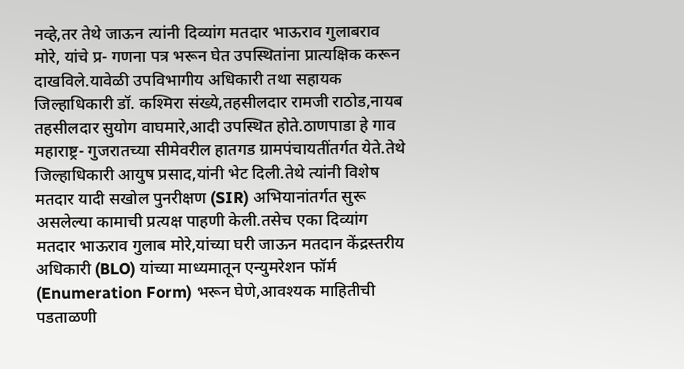नव्हे,तर तेथे जाऊन त्यांनी दिव्यांग मतदार भाऊराव गुलाबराव मोरे, यांचे प्र- गणना पत्र भरून घेत उपस्थितांना प्रात्यक्षिक करून दाखविले.यावेळी उपविभागीय अधिकारी तथा सहायक जिल्हाधिकारी डॉ. कश्मिरा संख्ये,तहसीलदार रामजी राठोड,नायब तहसीलदार सुयोग वाघमारे,आदी उपस्थित होते.ठाणपाडा हे गाव महाराष्ट्र- गुजरातच्या सीमेवरील हातगड ग्रामपंचायतींतर्गत येते.तेथे जिल्हाधिकारी आयुष प्रसाद,यांनी भेट दिली.तेथे त्यांनी विशेष मतदार यादी सखोल पुनरीक्षण (SIR) अभियानांतर्गत सुरू असलेल्या कामाची प्रत्यक्ष पाहणी केली.तसेच एका दिव्यांग मतदार भाऊराव गुलाब मोरे,यांच्या घरी जाऊन मतदान केंद्रस्तरीय अधिकारी (BLO) यांच्या माध्यमातून एन्युमरेशन फॉर्म (Enumeration Form) भरून घेणे,आवश्यक माहितीची पडताळणी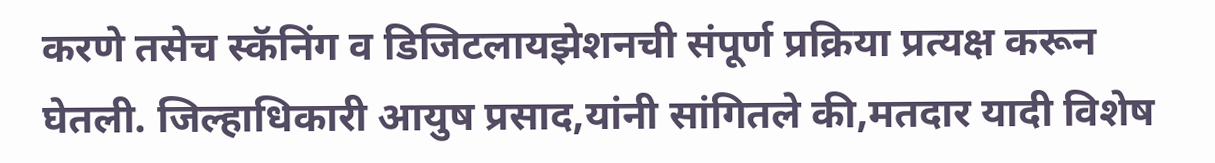करणे तसेच स्कॅनिंग व डिजिटलायझेशनची संपूर्ण प्रक्रिया प्रत्यक्ष करून घेतली. जिल्हाधिकारी आयुष प्रसाद,यांनी सांगितले की,मतदार यादी विशेष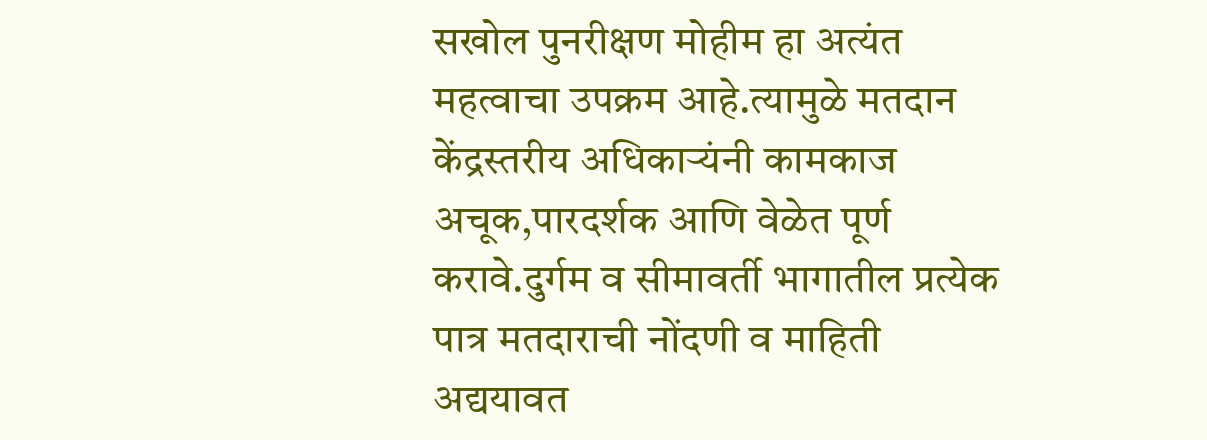सखोल पुनरीक्षण मोहीम हा अत्यंत महत्वाचा उपक्रम आहे.त्यामुळे मतदान केंद्रस्तरीय अधिकाऱ्यंनी कामकाज अचूक,पारदर्शक आणि वेळेत पूर्ण करावे.दुर्गम व सीमावर्ती भागातील प्रत्येक पात्र मतदाराची नोंदणी व माहिती अद्ययावत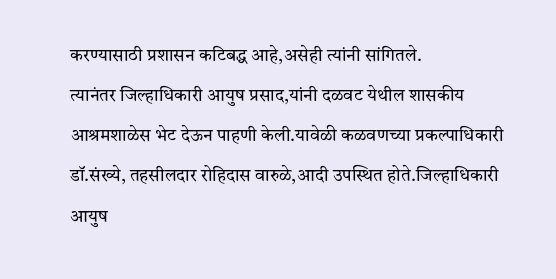करण्यासाठी प्रशासन कटिबद्ध आहे,असेही त्यांनी सांगितले.
त्यानंतर जिल्हाधिकारी आयुष प्रसाद,यांनी दळवट येथील शासकीय आश्रमशाळेस भेट देऊन पाहणी केली.यावेळी कळवणच्या प्रकल्पाधिकारी डॉ.संख्ये, तहसीलदार रोहिदास वारुळे,आदी उपस्थित होते.जिल्हाधिकारी आयुष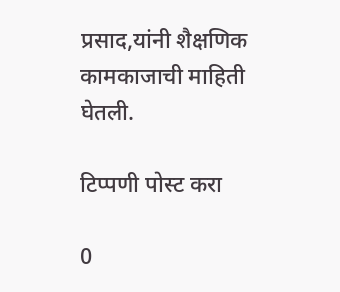प्रसाद,यांनी शैक्षणिक कामकाजाची माहिती घेतली.

टिप्पणी पोस्ट करा

0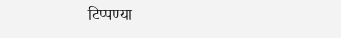टिप्पण्या